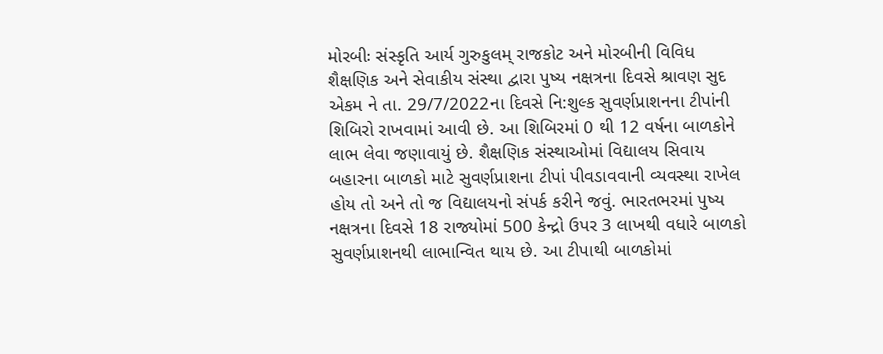મોરબીઃ સંસ્કૃતિ આર્ય ગુરુકુલમ્ રાજકોટ અને મોરબીની વિવિધ શૈક્ષણિક અને સેવાકીય સંસ્થા દ્વારા પુષ્ય નક્ષત્રના દિવસે શ્રાવણ સુદ એકમ ને તા. 29/7/2022ના દિવસે નિ:શુલ્ક સુવર્ણપ્રાશનના ટીપાંની શિબિરો રાખવામાં આવી છે. આ શિબિરમાં 0 થી 12 વર્ષના બાળકોને લાભ લેવા જણાવાયું છે. શૈક્ષણિક સંસ્થાઓમાં વિદ્યાલય સિવાય બહારના બાળકો માટે સુવર્ણપ્રાશના ટીપાં પીવડાવવાની વ્યવસ્થા રાખેલ હોય તો અને તો જ વિદ્યાલયનો સંપર્ક કરીને જવું. ભારતભરમાં પુષ્ય નક્ષત્રના દિવસે 18 રાજ્યોમાં 500 કેન્દ્રો ઉપર 3 લાખથી વધારે બાળકો સુવર્ણપ્રાશનથી લાભાન્વિત થાય છે. આ ટીપાથી બાળકોમાં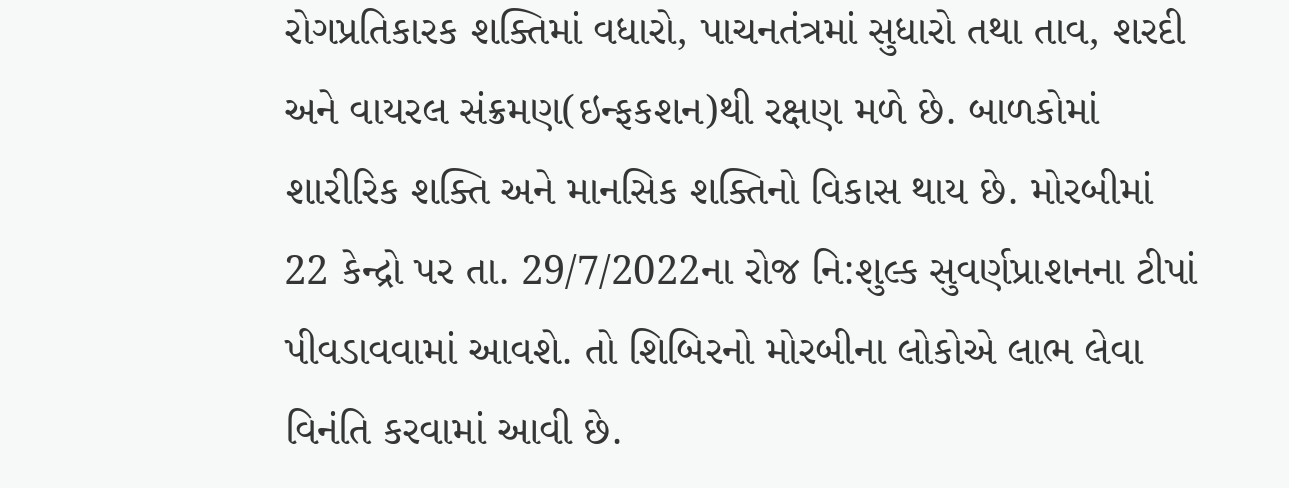રોગપ્રતિકારક શક્તિમાં વધારો, પાચનતંત્રમાં સુધારો તથા તાવ, શરદી અને વાયરલ સંક્રમણ(ઇન્ફકશન)થી રક્ષણ મળે છે. બાળકોમાં શારીરિક શક્તિ અને માનસિક શક્તિનો વિકાસ થાય છે. મોરબીમાં 22 કેન્દ્રો પર તા. 29/7/2022ના રોજ નિ:શુલ્ક સુવર્ણપ્રાશનના ટીપાં પીવડાવવામાં આવશે. તો શિબિરનો મોરબીના લોકોએ લાભ લેવા વિનંતિ કરવામાં આવી છે.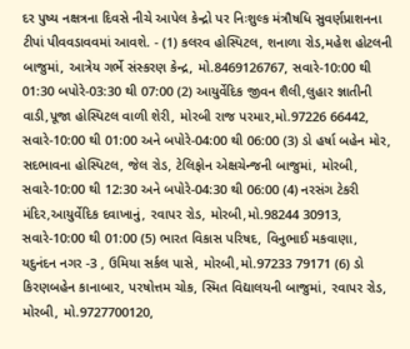દર પુષ્ય નક્ષત્રના દિવસે નીચે આપેલ કેન્દ્રો પર નિઃશુલ્ક મંત્રૌષધિ સુવર્ણપ્રાશનના ટીપાં પીવવડાવવમાં આવશે. - (1) કલરવ હોસ્પિટલ, શનાળા રોડ,મહેશ હોટલની બાજુમાં, આત્રેય ગર્ભે સંસ્કરણ કેન્દ્ર, મો.8469126767, સવારે-10:00 થી 01:30 બપોરે-03:30 થી 07:00 (2) આયુર્વેદિક જીવન શૈલી,લુહાર જ્ઞાતીની વાડી,પૂજા હોસ્પિટલ વાળી શેરી, મોરબી રાજ પરમાર,મો.97226 66442, સવારે-10:00 થી 01:00 અને બપોરે-04:00 થી 06:00 (3) ડો હર્ષા બહેન મોર, સદભાવના હોસ્પિટલ, જેલ રોડ, ટેલિફોન એક્ષચેન્જની બાજુમાં, મોરબી, સવારે-10:00 થી 12:30 અને બપોરે-04:30 થી 06:00 (4) નરસંગ ટેકરી મંદિર,આયુર્વેદિક દવાખાનું, રવાપર રોડ, મોરબી,મો.98244 30913, સવારે-10:00 થી 01:00 (5) ભારત વિકાસ પરિષદ, વિનુભાઈ મકવાણા, યદુનંદન નગર -3 , ઉમિયા સર્કલ પાસે, મોરબી,મો.97233 79171 (6) ડો કિરણબહેન કાનાબાર, પરષોત્તમ ચોક, સ્મિત વિદ્યાલયની બાજુમાં, રવાપર રોડ, મોરબી, મો.9727700120,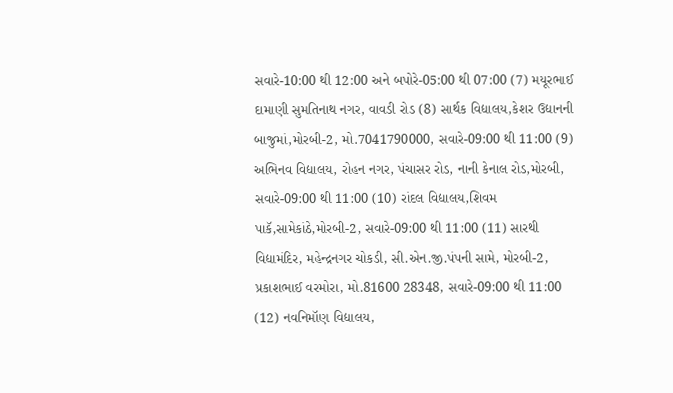સવારે-10:00 થી 12:00 અને બપોરે-05:00 થી 07:00 (7) મયૂરભાઈ દામાણી સુમતિનાથ નગર, વાવડી રોડ (8) સાર્થક વિદ્યાલય,કેશર ઉદ્યાનની બાજુમાં,મોરબી-2, મો.7041790000, સવારે-09:00 થી 11:00 (9) અભિનવ વિદ્યાલય, રોહન નગર, પંચાસર રોડ, નાની કેનાલ રોડ,મોરબી, સવારે-09:00 થી 11:00 (10) રાંદલ વિદ્યાલય,શિવમ પાકૅ,સામેકાંઠે,મોરબી-2, સવારે-09:00 થી 11:00 (11) સારથી વિદ્યામંદિર, મહેન્દ્રનગર ચોકડી, સી.એન.જી.પંપની સામે, મોરબી-2, પ્રકાશભાઈ વરમોરા, મો.81600 28348, સવારે-09:00 થી 11:00 (12) નવનિમૉણ વિદ્યાલય,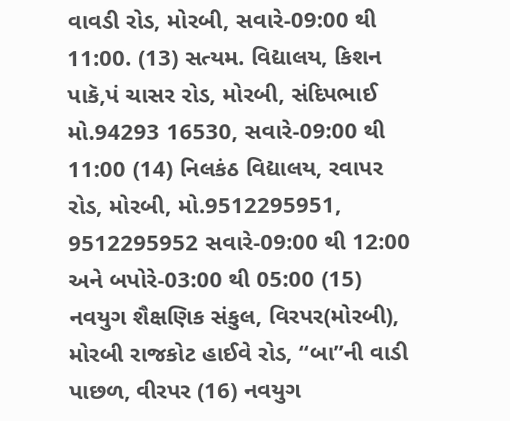વાવડી રોડ, મોરબી, સવારે-09:00 થી 11:00. (13) સત્યમ. વિદ્યાલય, કિશન પાકૅ,પં ચાસર રોડ, મોરબી, સંદિપભાઈ મો.94293 16530, સવારે-09:00 થી 11:00 (14) નિલકંઠ વિદ્યાલય, રવાપર રોડ, મોરબી, મો.9512295951, 9512295952 સવારે-09:00 થી 12:00 અને બપોરે-03:00 થી 05:00 (15) નવયુગ શૈક્ષણિક સંકુલ, વિરપર(મોરબી), મોરબી રાજકોટ હાઈવે રોડ, “બા”ની વાડી પાછળ, વીરપર (16) નવયુગ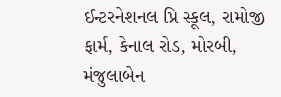ઈન્ટરનેશનલ પ્રિ સ્કૂલ, રામોજી ફાર્મ, કેનાલ રોડ, મોરબી, મંજુલાબેન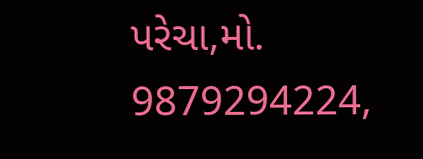પરેચા,મો. 9879294224,